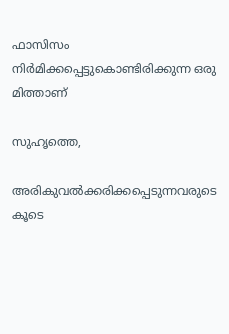ഫാസിസം നിര്‍മിക്കപ്പെട്ടുകൊണ്ടിരിക്കുന്ന ഒരു മിത്താണ്

സുഹൃത്തെ,

അരികുവല്‍ക്കരിക്കപ്പെടുന്നവരുടെ കൂടെ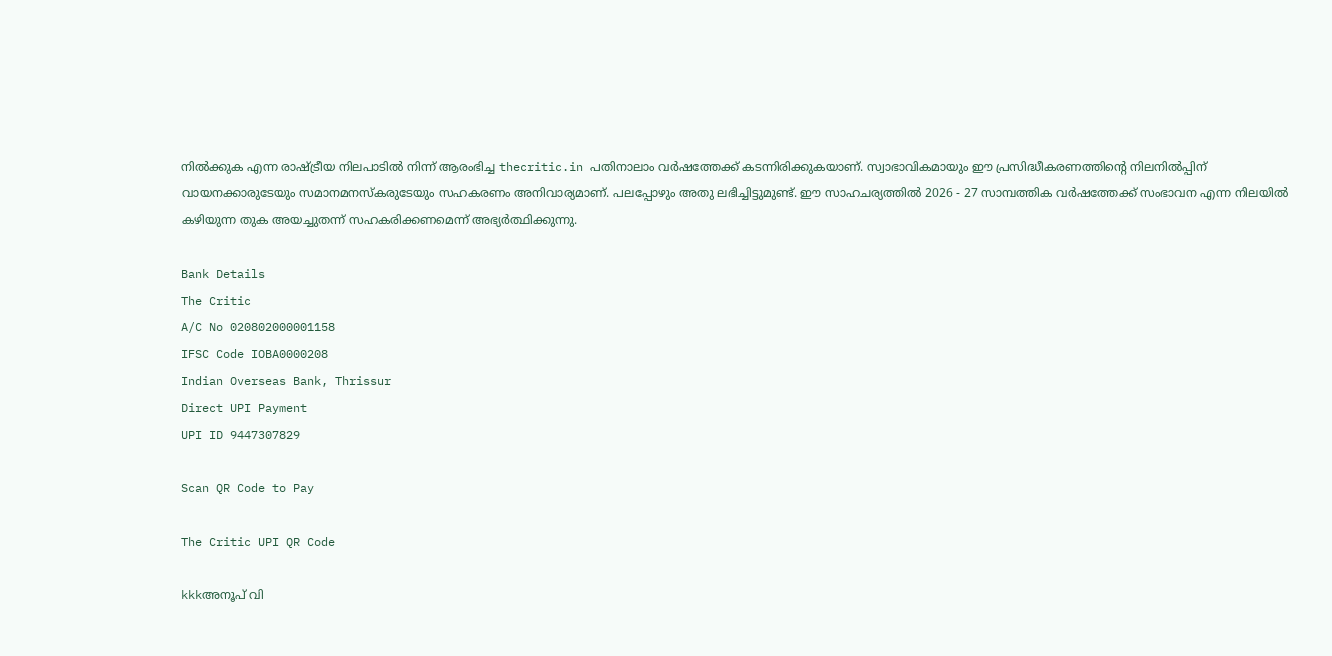നില്‍ക്കുക എന്ന രാഷ്ട്രീയ നിലപാടില്‍ നിന്ന് ആരംഭിച്ച thecritic.in പതിനാലാം വര്‍ഷത്തേക്ക് കടന്നിരിക്കുകയാണ്. സ്വാഭാവികമായും ഈ പ്രസിദ്ധീകരണത്തിന്റെ നിലനില്‍പ്പിന് വായനക്കാരുടേയും സമാനമനസ്‌കരുടേയും സഹകരണം അനിവാര്യമാണ്. പലപ്പോഴും അതു ലഭിച്ചിട്ടുമുണ്ട്. ഈ സാഹചര്യത്തില്‍ 2026 - 27 സാമ്പത്തിക വര്‍ഷത്തേക്ക് സംഭാവന എന്ന നിലയില്‍ കഴിയുന്ന തുക അയച്ചുതന്ന് സഹകരിക്കണമെന്ന് അഭ്യര്‍ത്ഥിക്കുന്നു.

Bank Details
The Critic
A/C No 020802000001158
IFSC Code IOBA0000208
Indian Overseas Bank, Thrissur
Direct UPI Payment
UPI ID 9447307829

Scan QR Code to Pay

The Critic UPI QR Code

kkkഅനൂപ് വി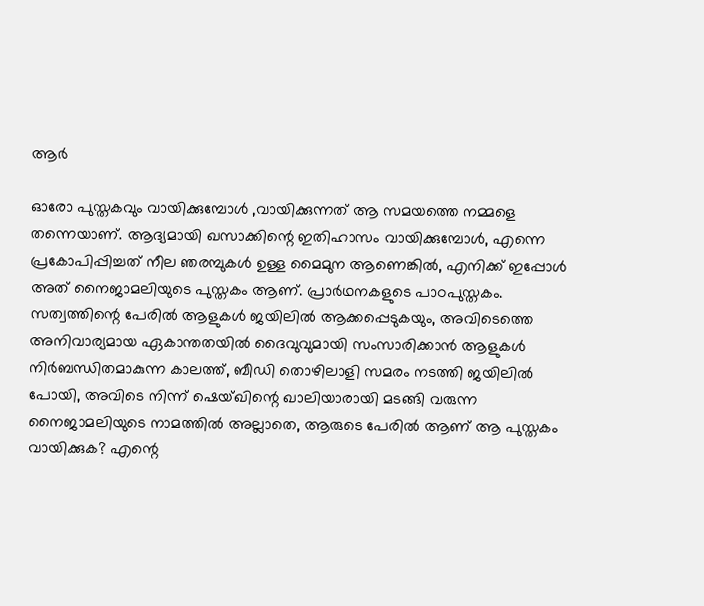ആര്‍

ഓരോ പുസ്തകവും വായിക്കുമ്പോള്‍ ,വായിക്കുന്നത് ആ സമയത്തെ നമ്മളെ തന്നെയാണ്. ആദ്യമായി ഖസാക്കിന്റെ ഇതിഹാസം വായിക്കുമ്പോള്‍, എന്നെ പ്രകോപിപ്പിച്ചത് നീല ഞരമ്പുകള്‍ ഉള്ള മൈമുന ആണെങ്കില്‍, എനിക്ക് ഇപ്പോള്‍ അത് നൈജാമലിയുടെ പുസ്തകം ആണ്. പ്രാര്‍ഥനകളുടെ പാഠപുസ്തകം. സത്വത്തിന്റെ പേരില്‍ ആളുകള്‍ ജയിലില്‍ ആക്കപ്പെടുകയും, അവിടെത്തെ അനിവാര്യമായ ഏകാന്തതയില്‍ ദൈവുവുമായി സംസാരിക്കാന്‍ ആളുകള്‍ നിര്‍ബന്ധിതമാകുന്ന കാലത്ത്, ബീഡി തൊഴിലാളി സമരം നടത്തി ജയിലില്‍ പോയി, അവിടെ നിന്ന് ഷെയ്ഖിന്റെ ഖാലിയാരായി മടങ്ങി വരുന്ന നൈജാമലിയുടെ നാമത്തില്‍ അല്ലാതെ, ആരുടെ പേരില്‍ ആണ് ആ പുസ്തകം വായിക്കുക? എന്റെ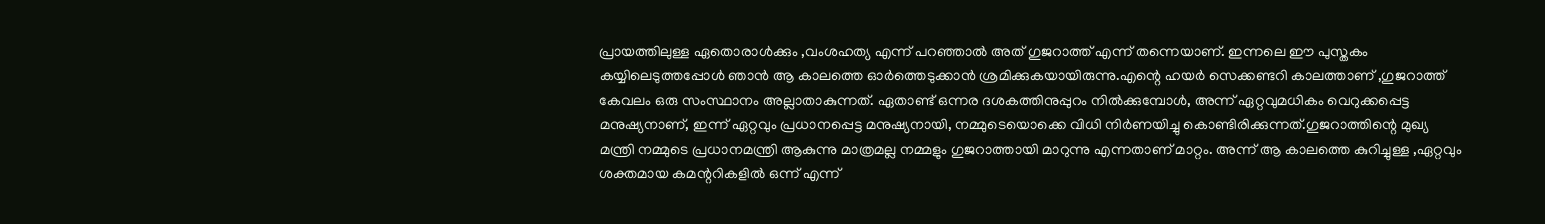പ്രായത്തിലുള്ള ഏതൊരാള്‍ക്കും ,വംശഹത്യ എന്ന് പറഞ്ഞാല്‍ അത് ഗുജറാത്ത് എന്ന് തന്നെയാണ്. ഇന്നലെ ഈ പുസ്തകം കയ്യിലെടുത്തപ്പോള്‍ ഞാന്‍ ആ കാലത്തെ ഓര്‍ത്തെടുക്കാന്‍ ശ്രമിക്കുകയായിരുന്നു.എന്റെ ഹയര്‍ സെക്കണ്ടറി കാലത്താണ് ,ഗുജറാത്ത് കേവലം ഒരു സംസ്ഥാനം അല്ലാതാകുന്നത്. ഏതാണ്ട് ഒന്നര ദശകത്തിനുപ്പുറം നില്‍ക്കുമ്പോള്‍, അന്ന് ഏറ്റവുമധികം വെറുക്കപ്പെട്ട മനുഷ്യനാണ്, ഇന്ന് ഏറ്റവും പ്രധാനപ്പെട്ട മനുഷ്യനായി, നമ്മുടെയൊക്കെ വിധി നിര്‍ണയിച്ചു കൊണ്ടിരിക്കുന്നത്.ഗുജറാത്തിന്റെ മുഖ്യ മന്ത്രി നമ്മുടെ പ്രധാനമന്ത്രി ആകുന്നു മാത്രമല്ല നമ്മളും ഗുജറാത്തായി മാറുന്നു എന്നതാണ് മാറ്റം. അന്ന് ആ കാലത്തെ കുറിച്ചുള്ള ,ഏറ്റവും ശക്തമായ കമന്ററികളില്‍ ഒന്ന് എന്ന്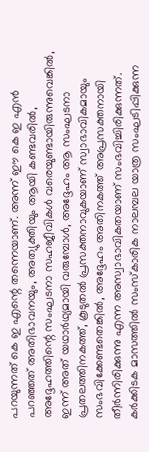പറയുന്നത് കെ ഇ എന്റെ തന്നെയാണ്. അന്ന് ഈ കെ ഇ എന്‍ പറഞ്ഞത് അതിഭാവനയും, അത്യുക്തിയും ആയി കണ്ടവരില്‍, അദ്ദേഹത്തിന്റെ സംഘടനാ സഹജീവികള്‍ വരെയുണ്ടായിരുന്നുവെങ്കില്‍, ഇന്ന് അത് യഥാര്‍ഥ്യമായി വരുമ്പോള്‍, അദ്ദേഹം ആ സംഘടനാ പ്രതലത്തിനകത്ത്, കൂടുതല്‍ പ്രസക്തനാവുകയാണ് സ്വാഭാവികമായും സംഭവിക്കേണ്ടതെങ്കില്‍, അദ്ദേഹം അതിനകത്ത് അപ്രസക്തനായി തീര്‍ന്നിരിക്കുന്നു എന്ന അസ്വാഭാവികതയാണ് സംഭവിച്ചിരിക്കുന്നത്. കര്‍ക്കിടക മാസത്തില്‍ സംസ്‌കാരിക നാലമ്പല യാത്ര സംഘടിപ്പിക്കുന്ന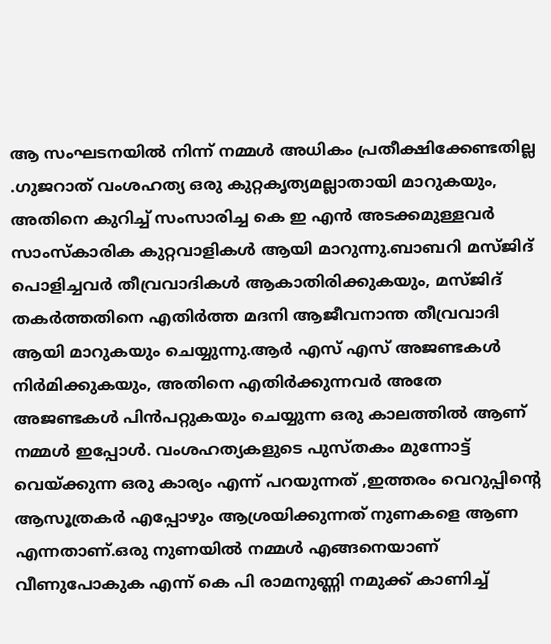ആ സംഘടനയില്‍ നിന്ന് നമ്മള്‍ അധികം പ്രതീക്ഷിക്കേണ്ടതില്ല .ഗുജറാത് വംശഹത്യ ഒരു കുറ്റകൃത്യമല്ലാതായി മാറുകയും, അതിനെ കുറിച്ച് സംസാരിച്ച കെ ഇ എന്‍ അടക്കമുള്ളവര്‍ സാംസ്‌കാരിക കുറ്റവാളികള്‍ ആയി മാറുന്നു.ബാബറി മസ്ജിദ് പൊളിച്ചവര്‍ തീവ്രവാദികള്‍ ആകാതിരിക്കുകയും, മസ്ജിദ് തകര്‍ത്തതിനെ എതിര്‍ത്ത മദനി ആജീവനാന്ത തീവ്രവാദി ആയി മാറുകയും ചെയ്യുന്നു.ആര്‍ എസ് എസ് അജണ്ടകള്‍ നിര്‍മിക്കുകയും, അതിനെ എതിര്‍ക്കുന്നവര്‍ അതേ അജണ്ടകള്‍ പിന്‍പറ്റുകയും ചെയ്യുന്ന ഒരു കാലത്തില്‍ ആണ് നമ്മള്‍ ഇപ്പോള്‍. വംശഹത്യകളുടെ പുസ്തകം മുന്നോട്ട് വെയ്ക്കുന്ന ഒരു കാര്യം എന്ന് പറയുന്നത് ,ഇത്തരം വെറുപ്പിന്റെ ആസൂത്രകര്‍ എപ്പോഴും ആശ്രയിക്കുന്നത് നുണകളെ ആണ എന്നതാണ്.ഒരു നുണയില്‍ നമ്മള്‍ എങ്ങനെയാണ് വീണുപോകുക എന്ന് കെ പി രാമനുണ്ണി നമുക്ക് കാണിച്ച്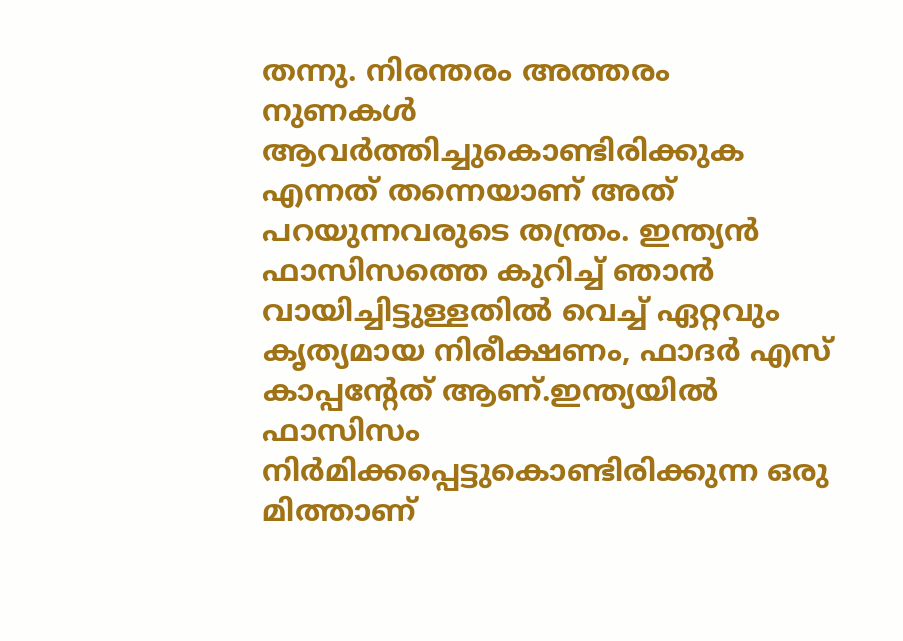തന്നു. നിരന്തരം അത്തരം നുണകള്‍ ആവര്‍ത്തിച്ചുകൊണ്ടിരിക്കുക എന്നത് തന്നെയാണ് അത് പറയുന്നവരുടെ തന്ത്രം. ഇന്ത്യന്‍ ഫാസിസത്തെ കുറിച്ച് ഞാന്‍ വായിച്ചിട്ടുള്ളതില്‍ വെച്ച് ഏറ്റവും കൃത്യമായ നിരീക്ഷണം, ഫാദര്‍ എസ് കാപ്പന്റേത് ആണ്.ഇന്ത്യയില്‍ ഫാസിസം നിര്‍മിക്കപ്പെട്ടുകൊണ്ടിരിക്കുന്ന ഒരു മിത്താണ്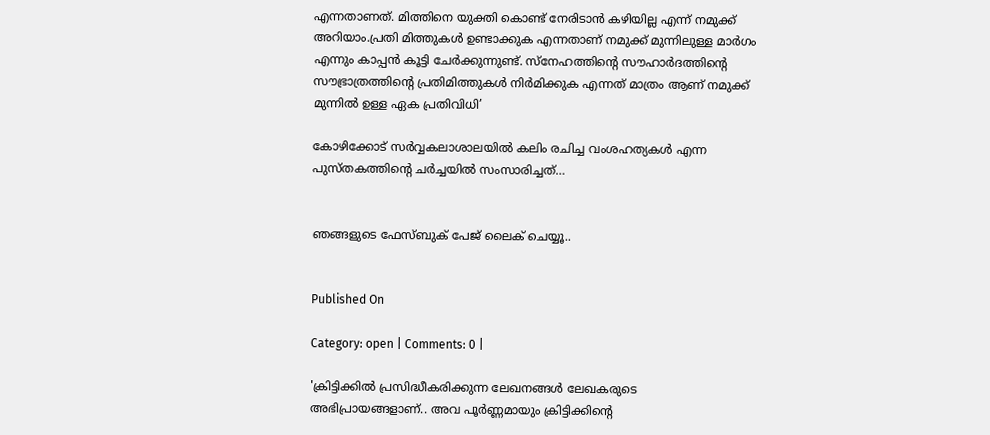എന്നതാണത്. മിത്തിനെ യുക്തി കൊണ്ട് നേരിടാന്‍ കഴിയില്ല എന്ന് നമുക്ക് അറിയാം.പ്രതി മിത്തുകള്‍ ഉണ്ടാക്കുക എന്നതാണ് നമുക്ക് മുന്നിലുള്ള മാര്‍ഗം എന്നും കാപ്പന്‍ കൂട്ടി ചേര്‍ക്കുന്നുണ്ട്. സ്‌നേഹത്തിന്റെ സൗഹാര്‍ദത്തിന്റെ സൗഭ്രാത്രത്തിന്റെ പ്രതിമിത്തുകള്‍ നിര്‍മിക്കുക എന്നത് മാത്രം ആണ് നമുക്ക് മുന്നില്‍ ഉള്ള ഏക പ്രതിവിധി’

കോഴിക്കോട് സര്‍വ്വകലാശാലയില്‍ കലിം രചിച്ച വംശഹത്യകള്‍ എന്ന പുസ്തകത്തിന്റെ ചര്‍ച്ചയില്‍ സംസാരിച്ചത്…


ഞങ്ങളുടെ ഫേസ്ബുക് പേജ് ലൈക് ചെയ്യൂ..


Published On

Category: open | Comments: 0 |

'ക്രിട്ടിക്കില്‍ പ്രസിദ്ധീകരിക്കുന്ന ലേഖനങ്ങള്‍ ലേഖകരുടെ അഭിപ്രായങ്ങളാണ്.. അവ പൂര്‍ണ്ണമായും ക്രിട്ടിക്കിന്റെ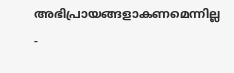അഭിപ്രായങ്ങളാകണമെന്നില്ല -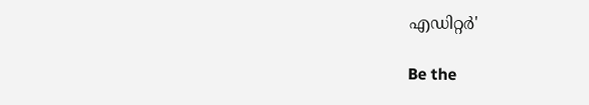എഡിറ്റര്‍'

Be the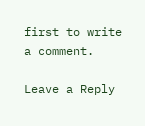first to write a comment.

Leave a Reply